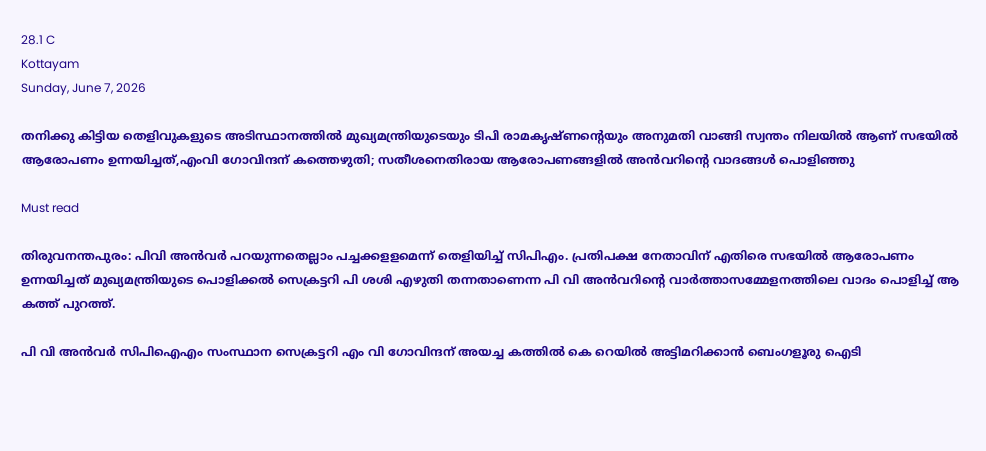28.1 C
Kottayam
Sunday, June 7, 2026

തനിക്കു കിട്ടിയ തെളിവുകളുടെ അടിസ്ഥാനത്തില്‍ മുഖ്യമന്ത്രിയുടെയും ടിപി രാമകൃഷ്ണന്റെയും അനുമതി വാങ്ങി സ്വന്തം നിലയില്‍ ആണ് സഭയില്‍ ആരോപണം ഉന്നയിച്ചത്,എംവി ഗോവിന്ദന് കത്തെഴുതി; സതീശനെതിരായ ആരോപണങ്ങളിൽ അൻവറിൻ്റെ വാദങ്ങൾ പൊളിഞ്ഞു

Must read

തിരുവനന്തപുരം: പിവി അന്‍വര്‍ പറയുന്നതെല്ലാം പച്ചക്കളളമെന്ന് തെളിയിച്ച് സിപിഎം. പ്രതിപക്ഷ നേതാവിന് എതിരെ സഭയില്‍ ആരോപണം ഉന്നയിച്ചത് മുഖ്യമന്ത്രിയുടെ പൊളിക്കല്‍ സെക്രട്ടറി പി ശശി എഴുതി തന്നതാണെന്ന പി വി അന്‍വറിന്റെ വാര്‍ത്താസമ്മേളനത്തിലെ വാദം പൊളിച്ച് ആ കത്ത് പുറത്ത്.

പി വി അന്‍വര്‍ സിപിഐഎം സംസ്ഥാന സെക്രട്ടറി എം വി ഗോവിന്ദന് അയച്ച കത്തില്‍ കെ റെയില്‍ അട്ടിമറിക്കാന്‍ ബെംഗളൂരു ഐടി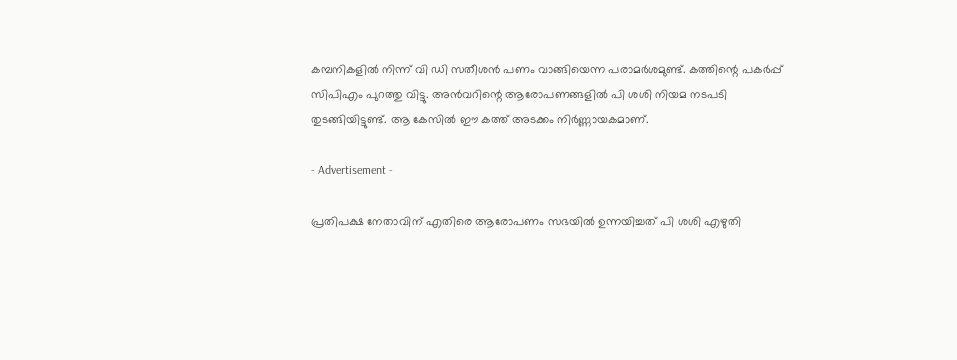കമ്പനികളില്‍ നിന്ന് വി ഡി സതീശന്‍ പണം വാങ്ങിയെന്ന പരാമര്‍ശമുണ്ട്. കത്തിന്റെ പകര്‍പ്പ് സിപിഎം പുറത്തു വിട്ടു. അന്‍വറിന്റെ ആരോപണങ്ങളില്‍ പി ശശി നിയമ നടപടി തുടങ്ങിയിട്ടുണ്ട്. ആ കേസില്‍ ഈ കത്ത് അടക്കം നിര്‍ണ്ണായകമാണ്.

- Advertisement -

പ്രതിപക്ഷ നേതാവിന് എതിരെ ആരോപണം സഭയില്‍ ഉന്നയിച്ചത് പി ശശി എഴുതി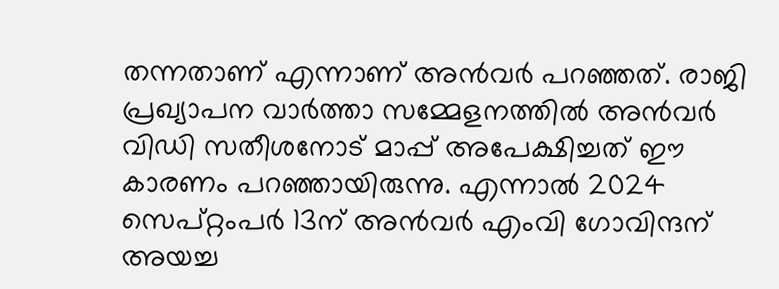തന്നതാണ് എന്നാണ് അന്‍വര്‍ പറഞ്ഞത്. രാജി പ്രഖ്യാപന വാര്‍ത്താ സമ്മേളനത്തില്‍ അന്‍വര്‍ വിഡി സതീശനോട് മാപ്പ് അപേക്ഷിച്ചത് ഈ കാരണം പറഞ്ഞായിരുന്നു. എന്നാല്‍ 2024 സെപ്റ്റംപര്‍ 13ന് അന്‍വര്‍ എംവി ഗോവിന്ദന് അയച്ച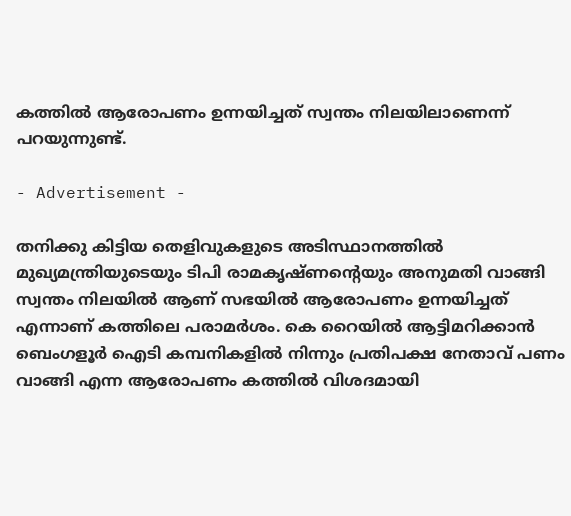കത്തില്‍ ആരോപണം ഉന്നയിച്ചത് സ്വന്തം നിലയിലാണെന്ന് പറയുന്നുണ്ട്.

- Advertisement -

തനിക്കു കിട്ടിയ തെളിവുകളുടെ അടിസ്ഥാനത്തില്‍ മുഖ്യമന്ത്രിയുടെയും ടിപി രാമകൃഷ്ണന്റെയും അനുമതി വാങ്ങി സ്വന്തം നിലയില്‍ ആണ് സഭയില്‍ ആരോപണം ഉന്നയിച്ചത് എന്നാണ് കത്തിലെ പരാമര്‍ശം. കെ റൈയില്‍ ആട്ടിമറിക്കാന്‍ ബെംഗളൂര്‍ ഐടി കമ്പനികളില്‍ നിന്നും പ്രതിപക്ഷ നേതാവ് പണം വാങ്ങി എന്ന ആരോപണം കത്തില്‍ വിശദമായി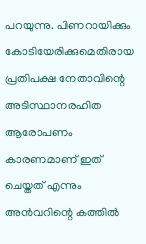പറയുന്നു. പിണറായിക്കും കോടിയേരിക്കുമെതിരായ പ്രതിപക്ഷ നേതാവിന്റെ അടിസ്ഥാനരഹിത ആരോപണം കാരണമാണ് ഇത് ചെയ്തത് എന്നും അന്‍വറിന്റെ കത്തില്‍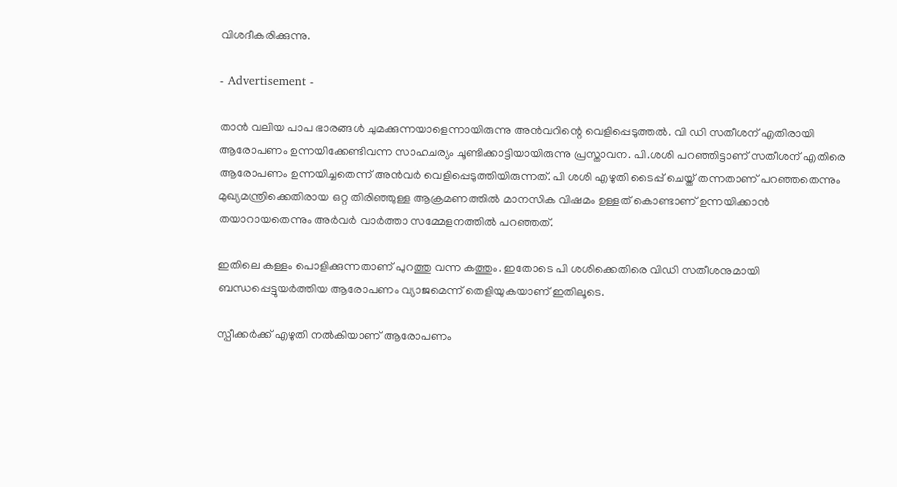വിശദീകരിക്കുന്നു.

- Advertisement -

താന്‍ വലിയ പാപ ഭാരങ്ങള്‍ ചുമക്കുന്നയാളെന്നായിരുന്നു അന്‍വറിന്റെ വെളിപ്പെടുത്തല്‍. വി ഡി സതീശന് എതിരായി ആരോപണം ഉന്നയിക്കേണ്ടിവന്ന സാഹചര്യം ചൂണ്ടിക്കാട്ടിയായിരുന്നു പ്രസ്താവന. പി.ശശി പറഞ്ഞിട്ടാണ് സതീശന് എതിരെ ആരോപണം ഉന്നയിച്ചതെന്ന് അന്‍വര്‍ വെളിപ്പെടുത്തിയിരുന്നത്. പി ശശി എഴുതി ടൈപ്പ് ചെയ്ത് തന്നതാണ് പറഞ്ഞതെന്നും മുഖ്യമന്ത്രിക്കെതിരായ ഒറ്റ തിരിഞ്ഞുള്ള ആക്രമണത്തില്‍ മാനസിക വിഷമം ഉള്ളത് കൊണ്ടാണ് ഉന്നയിക്കാന്‍ തയാറായതെന്നും അര്‍വര്‍ വാര്‍ത്താ സമ്മേളനത്തില്‍ പറഞ്ഞത്.

ഇതിലെ കള്ളം പൊളിക്കുന്നതാണ് പുറത്തു വന്ന കത്തും. ഇതോടെ പി ശശിക്കെതിരെ വിഡി സതീശനുമായി ബന്ധപ്പെട്ടുയര്‍ത്തിയ ആരോപണം വ്യാജമെന്ന് തെളിയുകയാണ് ഇതിലൂടെ.

സ്പീക്കര്‍ക്ക് എഴുതി നല്‍കിയാണ് ആരോപണം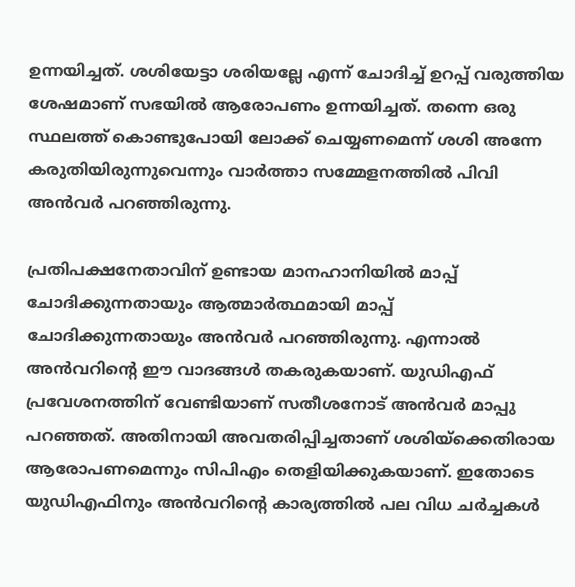ഉന്നയിച്ചത്. ശശിയേട്ടാ ശരിയല്ലേ എന്ന് ചോദിച്ച് ഉറപ്പ് വരുത്തിയ ശേഷമാണ് സഭയില്‍ ആരോപണം ഉന്നയിച്ചത്. തന്നെ ഒരു സ്ഥലത്ത് കൊണ്ടുപോയി ലോക്ക് ചെയ്യണമെന്ന് ശശി അന്നേ കരുതിയിരുന്നുവെന്നും വാര്‍ത്താ സമ്മേളനത്തില്‍ പിവി അന്‍വര്‍ പറഞ്ഞിരുന്നു.

പ്രതിപക്ഷനേതാവിന് ഉണ്ടായ മാനഹാനിയില്‍ മാപ്പ് ചോദിക്കുന്നതായും ആത്മാര്‍ത്ഥമായി മാപ്പ് ചോദിക്കുന്നതായും അന്‍വര്‍ പറഞ്ഞിരുന്നു. എന്നാല്‍ അന്‍വറിന്റെ ഈ വാദങ്ങള്‍ തകരുകയാണ്. യുഡിഎഫ് പ്രവേശനത്തിന് വേണ്ടിയാണ് സതീശനോട് അന്‍വര്‍ മാപ്പു പറഞ്ഞത്. അതിനായി അവതരിപ്പിച്ചതാണ് ശശിയ്‌ക്കെതിരായ ആരോപണമെന്നും സിപിഎം തെളിയിക്കുകയാണ്. ഇതോടെ യുഡിഎഫിനും അന്‍വറിന്റെ കാര്യത്തില്‍ പല വിധ ചര്‍ച്ചകള്‍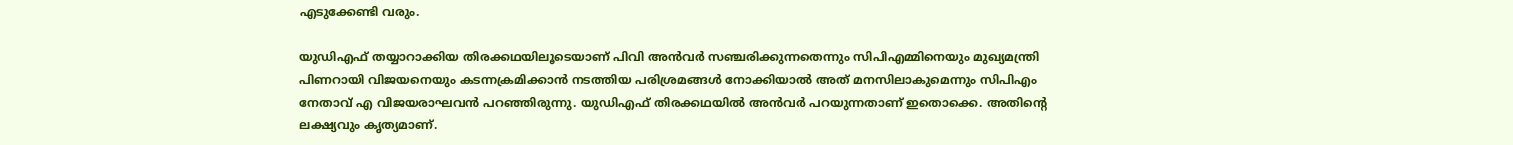എടുക്കേണ്ടി വരും.

യുഡിഎഫ് തയ്യാറാക്കിയ തിരക്കഥയിലൂടെയാണ് പിവി അന്‍വര്‍ സഞ്ചരിക്കുന്നതെന്നും സിപിഎമ്മിനെയും മുഖ്യമന്ത്രി പിണറായി വിജയനെയും കടന്നക്രമിക്കാന്‍ നടത്തിയ പരിശ്രമങ്ങള്‍ നോക്കിയാല്‍ അത് മനസിലാകുമെന്നും സിപിഎം നേതാവ് എ വിജയരാഘവന്‍ പറഞ്ഞിരുന്നു. യുഡിഎഫ് തിരക്കഥയില്‍ അന്‍വര്‍ പറയുന്നതാണ് ഇതൊക്കെ. അതിന്റെ ലക്ഷ്യവും കൃത്യമാണ്.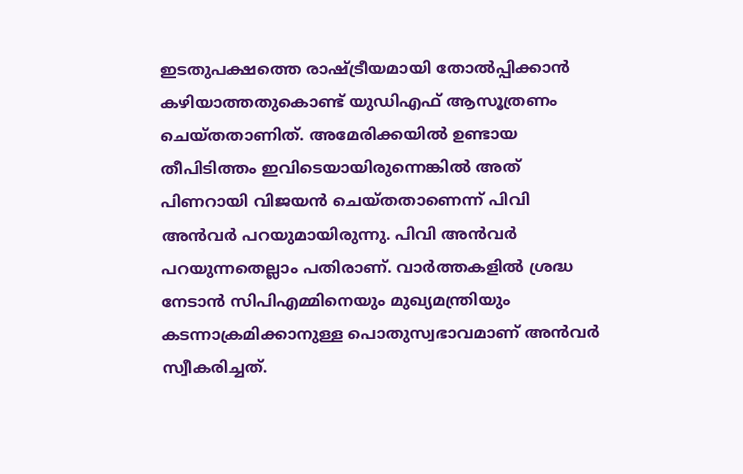ഇടതുപക്ഷത്തെ രാഷ്ട്രീയമായി തോല്‍പ്പിക്കാന്‍ കഴിയാത്തതുകൊണ്ട് യുഡിഎഫ് ആസൂത്രണം ചെയ്തതാണിത്. അമേരിക്കയില്‍ ഉണ്ടായ തീപിടിത്തം ഇവിടെയായിരുന്നെങ്കില്‍ അത് പിണറായി വിജയന്‍ ചെയ്തതാണെന്ന് പിവി അന്‍വര്‍ പറയുമായിരുന്നു. പിവി അന്‍വര്‍ പറയുന്നതെല്ലാം പതിരാണ്. വാര്‍ത്തകളില്‍ ശ്രദ്ധ നേടാന്‍ സിപിഎമ്മിനെയും മുഖ്യമന്ത്രിയും കടന്നാക്രമിക്കാനുള്ള പൊതുസ്വഭാവമാണ് അന്‍വര്‍ സ്വീകരിച്ചത്.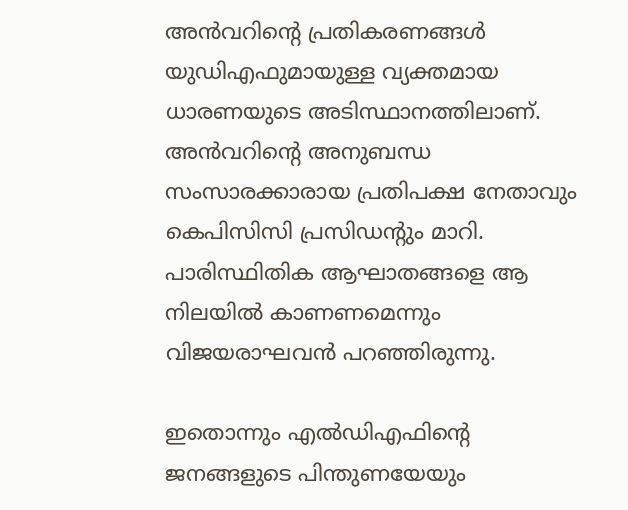അന്‍വറിന്റെ പ്രതികരണങ്ങള്‍ യുഡിഎഫുമായുള്ള വ്യക്തമായ ധാരണയുടെ അടിസ്ഥാനത്തിലാണ്. അന്‍വറിന്റെ അനുബന്ധ സംസാരക്കാരായ പ്രതിപക്ഷ നേതാവും കെപിസിസി പ്രസിഡന്റും മാറി. പാരിസ്ഥിതിക ആഘാതങ്ങളെ ആ നിലയില്‍ കാണണമെന്നും വിജയരാഘവന്‍ പറഞ്ഞിരുന്നു.

ഇതൊന്നും എല്‍ഡിഎഫിന്റെ ജനങ്ങളുടെ പിന്തുണയേയും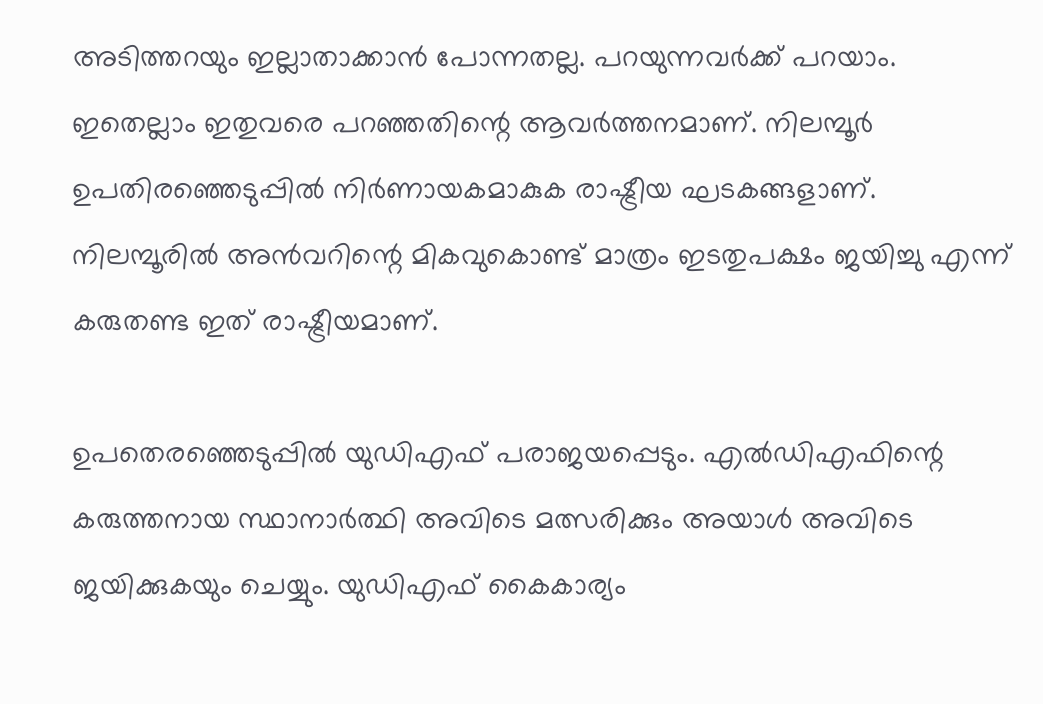അടിത്തറയും ഇല്ലാതാക്കാന്‍ പോന്നതല്ല. പറയുന്നവര്‍ക്ക് പറയാം. ഇതെല്ലാം ഇതുവരെ പറഞ്ഞതിന്റെ ആവര്‍ത്തനമാണ്. നിലമ്പൂര്‍ ഉപതിരഞ്ഞെടുപ്പില്‍ നിര്‍ണായകമാകുക രാഷ്ട്രീയ ഘടകങ്ങളാണ്. നിലമ്പൂരില്‍ അന്‍വറിന്റെ മികവുകൊണ്ട് മാത്രം ഇടതുപക്ഷം ജയിച്ചു എന്ന് കരുതണ്ട ഇത് രാഷ്ട്രീയമാണ്.

ഉപതെരഞ്ഞെടുപ്പില്‍ യുഡിഎഫ് പരാജയപ്പെടും. എല്‍ഡിഎഫിന്റെ കരുത്തനായ സ്ഥാനാര്‍ത്ഥി അവിടെ മത്സരിക്കും അയാള്‍ അവിടെ ജയിക്കുകയും ചെയ്യും. യുഡിഎഫ് കൈകാര്യം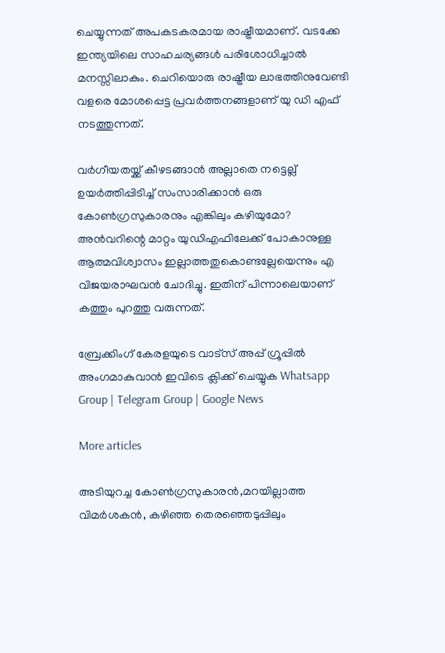ചെയ്യുന്നത് അപകടകരമായ രാഷ്ട്രീയമാണ്. വടക്കേ ഇന്ത്യയിലെ സാഹചര്യങ്ങള്‍ പരിശോധിച്ചാല്‍ മനസ്സിലാകും. ചെറിയൊരു രാഷ്ട്രീയ ലാഭത്തിനുവേണ്ടി വളരെ മോശപ്പെട്ട പ്രവര്‍ത്തനങ്ങളാണ് യു ഡി എഫ് നടത്തുന്നത്.

വര്‍ഗീയതയ്ക്ക് കീഴടങ്ങാന്‍ അല്ലാതെ നട്ടെല്ല് ഉയര്‍ത്തിപ്പിടിച്ച് സംസാരിക്കാന്‍ ഒരു കോണ്‍ഗ്രസുകാരനും എങ്കിലും കഴിയുമോ? അന്‍വറിന്റെ മാറ്റം യുഡിഎഫിലേക്ക് പോകാനുള്ള ആത്മവിശ്വാസം ഇല്ലാത്തതുകൊണ്ടല്ലേയെന്നും എ വിജയരാഘവന്‍ ചോദിച്ചു. ഇതിന് പിന്നാലെയാണ് കത്തും പുറത്തു വരുന്നത്.

ബ്രേക്കിംഗ് കേരളയുടെ വാട്സ് അപ്പ് ഗ്രൂപ്പിൽ അംഗമാകുവാൻ ഇവിടെ ക്ലിക്ക് ചെയ്യുക Whatsapp Group | Telegram Group | Google News

More articles

അടിയുറച്ച കോണ്‍ഗ്രസുകാരന്‍,മറയില്ലാത്ത വിമര്‍ശകന്‍, കഴിഞ്ഞ തെരഞ്ഞെടുപ്പിലും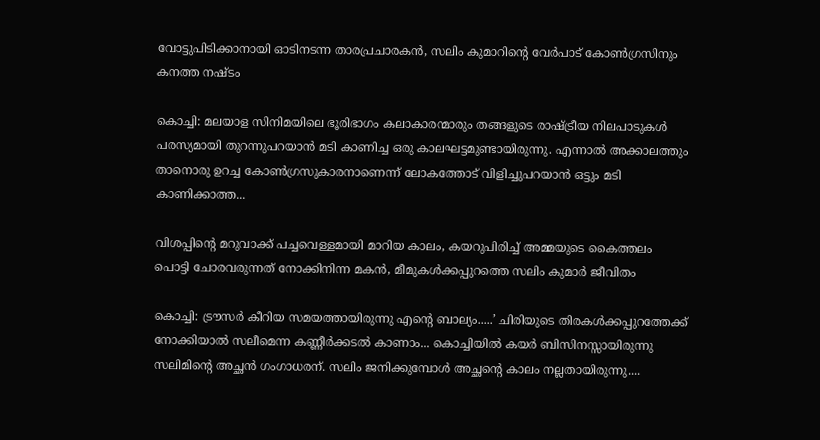വോട്ടുപിടിക്കാനായി ഓടിനടന്ന താരപ്രചാരകന്‍, സലിം കുമാറിന്റെ വേര്‍പാട് കോണ്‍ഗ്രസിനും കനത്ത നഷ്ടം

കൊച്ചി: മലയാള സിനിമയിലെ ഭൂരിഭാഗം കലാകാരന്മാരും തങ്ങളുടെ രാഷ്ട്രീയ നിലപാടുകൾ പരസ്യമായി തുറന്നുപറയാൻ മടി കാണിച്ച ഒരു കാലഘട്ടമുണ്ടായിരുന്നു. എന്നാൽ അക്കാലത്തും താനൊരു ഉറച്ച കോൺഗ്രസുകാരനാണെന്ന് ലോകത്തോട് വിളിച്ചുപറയാൻ ഒട്ടും മടി കാണിക്കാത്ത...

വിശപ്പിന്റെ മറുവാക്ക് പച്ചവെള്ളമായി മാറിയ കാലം, കയറുപിരിച്ച് അമ്മയുടെ കൈത്തലം പൊട്ടി ചോരവരുന്നത് നോക്കിനിന്ന മകൻ, മീമുകൾക്കപ്പുറത്തെ സലിം കുമാർ ജീവിതം

കൊച്ചി: ട്രൗസർ കീറിയ സമയത്തായിരുന്നു എന്റെ ബാല്യം.....’ ചിരിയുടെ തിരകൾക്കപ്പുറത്തേക്ക് നോക്കിയാൽ സലീമെന്ന കണ്ണീർക്കടൽ കാണാം... കൊച്ചിയിൽ കയർ ബിസിനസ്സായിരുന്നു സലിമിന്റെ അച്ഛൻ ഗംഗാധരന്. സലിം ജനിക്കുമ്പോൾ അച്ഛന്റെ കാലം നല്ലതായിരുന്നു....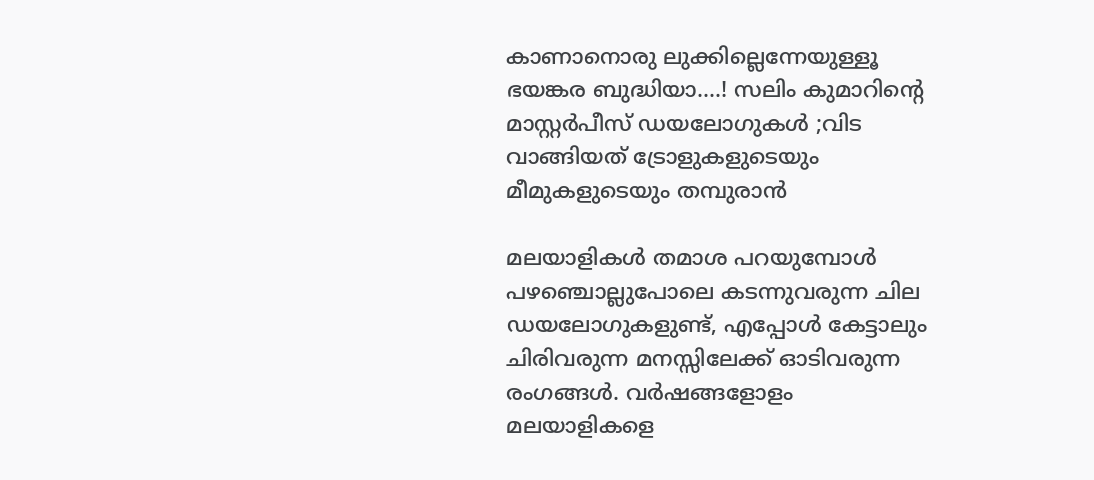കാണാനൊരു ലുക്കില്ലെന്നേയുള്ളൂ ഭയങ്കര ബുദ്ധിയാ….! സലിം കുമാറിൻ്റെ മാസ്റ്റർപീസ് ഡയലോഗുകൾ ;വിട വാങ്ങിയത് ട്രോളുകളുടെയും മീമുകളുടെയും തമ്പുരാൻ

മലയാളികൾ തമാശ പറയുമ്പോൾ പഴഞ്ചൊല്ലുപോലെ കടന്നുവരുന്ന ചില ഡയലോഗുകളുണ്ട്, എപ്പോൾ കേട്ടാലും ചിരിവരുന്ന മനസ്സിലേക്ക് ഓടിവരുന്ന രംഗങ്ങൾ. വർഷങ്ങളോളം മലയാളികളെ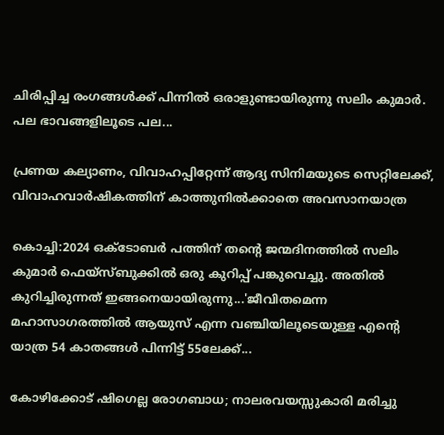ചിരിപ്പിച്ച രംഗങ്ങൾക്ക് പിന്നിൽ ഒരാളുണ്ടായിരുന്നു സലിം കുമാർ. പല ഭാവങ്ങളിലൂടെ പല...

പ്രണയ കല്യാണം, വിവാഹപ്പിറ്റേന്ന് ആദ്യ സിനിമയുടെ സെറ്റിലേക്ക്‌, വിവാഹവാർഷികത്തിന് കാത്തുനിൽക്കാതെ അവസാനയാത്ര

കൊച്ചി:2024 ഒക്ടോബർ പത്തിന് തന്റെ ജന്മദിനത്തിൽ സലിം കുമാർ ഫെയ്‌സ്ബുക്കിൽ ഒരു കുറിപ്പ് പങ്കുവെച്ചു. അതിൽ കുറിച്ചിരുന്നത് ഇങ്ങനെയായിരുന്നു...'ജീവിതമെന്ന മഹാസാഗരത്തിൽ ആയുസ് എന്ന വഞ്ചിയിലൂടെയുള്ള എന്റെ യാത്ര 54 കാതങ്ങൾ പിന്നിട്ട് 55ലേക്ക്...

കോഴിക്കോട് ഷിഗെല്ല രോഗബാധ; നാലരവയസ്സുകാരി മരിച്ചു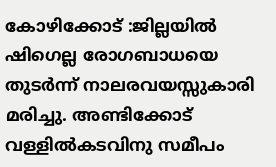കോഴിക്കോട് :ജില്ലയിൽ ഷിഗെല്ല രോഗബാധയെ തുടർന്ന് നാലരവയസ്സുകാരി മരിച്ചു. അണ്ടിക്കോട് വള്ളിൽകടവിനു സമീപം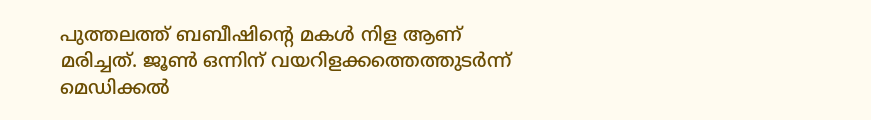പുത്തലത്ത് ബബീഷിന്റെ മകൾ നിള ആണ് മരിച്ചത്. ജൂൺ ഒന്നിന് വയറിളക്കത്തെത്തുടർന്ന് മെഡിക്കൽ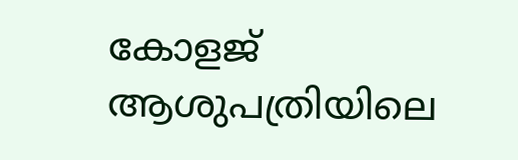കോളജ് ആശുപത്രിയിലെ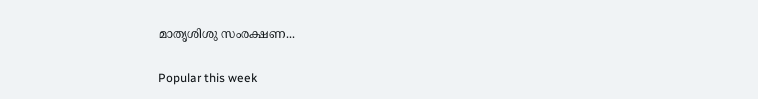മാതൃശിശു സംരക്ഷണ...

Popular this week